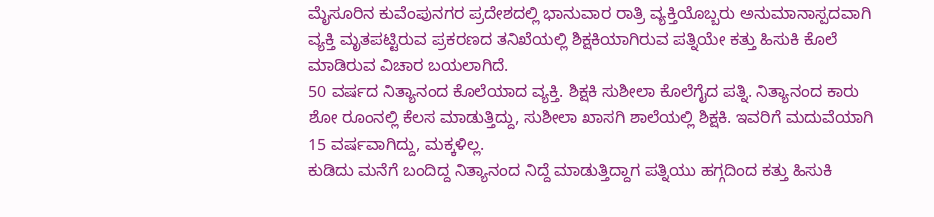ಮೈಸೂರಿನ ಕುವೆಂಪುನಗರ ಪ್ರದೇಶದಲ್ಲಿ ಭಾನುವಾರ ರಾತ್ರಿ ವ್ಯಕ್ತಿಯೊಬ್ಬರು ಅನುಮಾನಾಸ್ಪದವಾಗಿ ವ್ಯಕ್ತಿ ಮೃತಪಟ್ಟಿರುವ ಪ್ರಕರಣದ ತನಿಖೆಯಲ್ಲಿ ಶಿಕ್ಷಕಿಯಾಗಿರುವ ಪತ್ನಿಯೇ ಕತ್ತು ಹಿಸುಕಿ ಕೊಲೆ ಮಾಡಿರುವ ವಿಚಾರ ಬಯಲಾಗಿದೆ.
50 ವರ್ಷದ ನಿತ್ಯಾನಂದ ಕೊಲೆಯಾದ ವ್ಯಕ್ತಿ. ಶಿಕ್ಷಕಿ ಸುಶೀಲಾ ಕೊಲೆಗೈದ ಪತ್ನಿ. ನಿತ್ಯಾನಂದ ಕಾರು ಶೋ ರೂಂನಲ್ಲಿ ಕೆಲಸ ಮಾಡುತ್ತಿದ್ದು, ಸುಶೀಲಾ ಖಾಸಗಿ ಶಾಲೆಯಲ್ಲಿ ಶಿಕ್ಷಕಿ. ಇವರಿಗೆ ಮದುವೆಯಾಗಿ 15 ವರ್ಷವಾಗಿದ್ದು, ಮಕ್ಕಳಿಲ್ಲ.
ಕುಡಿದು ಮನೆಗೆ ಬಂದಿದ್ದ ನಿತ್ಯಾನಂದ ನಿದ್ದೆ ಮಾಡುತ್ತಿದ್ದಾಗ ಪತ್ನಿಯು ಹಗ್ಗದಿಂದ ಕತ್ತು ಹಿಸುಕಿ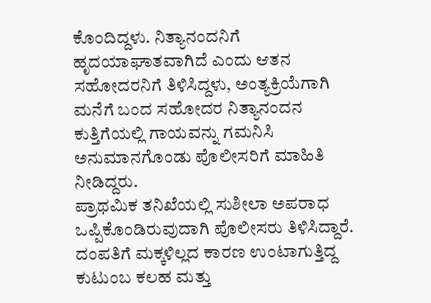ಕೊಂದಿದ್ದಳು. ನಿತ್ಯಾನಂದನಿಗೆ ಹೃದಯಾಘಾತವಾಗಿದೆ ಎಂದು ಆತನ ಸಹೋದರನಿಗೆ ತಿಳಿಸಿದ್ದಳು, ಅಂತ್ಯಕ್ರಿಯೆಗಾಗಿ ಮನೆಗೆ ಬಂದ ಸಹೋದರ ನಿತ್ಯಾನಂದನ ಕುತ್ತಿಗೆಯಲ್ಲಿ ಗಾಯವನ್ನು ಗಮನಿಸಿ ಅನುಮಾನಗೊಂಡು ಪೊಲೀಸರಿಗೆ ಮಾಹಿತಿ ನೀಡಿದ್ದರು.
ಪ್ರಾಥಮಿಕ ತನಿಖೆಯಲ್ಲಿ ಸುಶೀಲಾ ಅಪರಾಧ ಒಪ್ಪಿಕೊಂಡಿರುವುದಾಗಿ ಪೊಲೀಸರು ತಿಳಿಸಿದ್ದಾರೆ. ದಂಪತಿಗೆ ಮಕ್ಕಳಿಲ್ಲದ ಕಾರಣ ಉಂಟಾಗುತ್ತಿದ್ದ ಕುಟುಂಬ ಕಲಹ ಮತ್ತು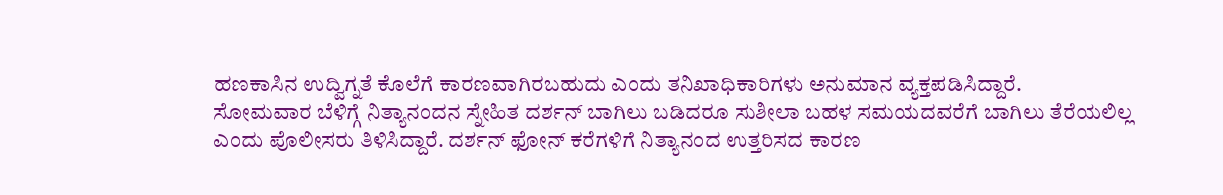ಹಣಕಾಸಿನ ಉದ್ವಿಗ್ನತೆ ಕೊಲೆಗೆ ಕಾರಣವಾಗಿರಬಹುದು ಎಂದು ತನಿಖಾಧಿಕಾರಿಗಳು ಅನುಮಾನ ವ್ಯಕ್ತಪಡಿಸಿದ್ದಾರೆ.
ಸೋಮವಾರ ಬೆಳಿಗ್ಗೆ ನಿತ್ಯಾನಂದನ ಸ್ನೇಹಿತ ದರ್ಶನ್ ಬಾಗಿಲು ಬಡಿದರೂ ಸುಶೀಲಾ ಬಹಳ ಸಮಯದವರೆಗೆ ಬಾಗಿಲು ತೆರೆಯಲಿಲ್ಲ ಎಂದು ಪೊಲೀಸರು ತಿಳಿಸಿದ್ದಾರೆ. ದರ್ಶನ್ ಫೋನ್ ಕರೆಗಳಿಗೆ ನಿತ್ಯಾನಂದ ಉತ್ತರಿಸದ ಕಾರಣ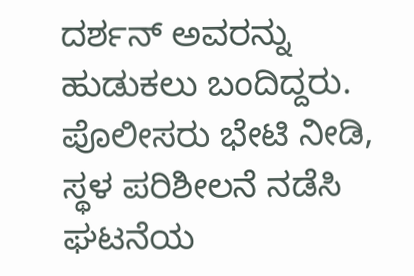ದರ್ಶನ್ ಅವರನ್ನು ಹುಡುಕಲು ಬಂದಿದ್ದರು. ಪೊಲೀಸರು ಭೇಟಿ ನೀಡಿ, ಸ್ಥಳ ಪರಿಶೀಲನೆ ನಡೆಸಿ ಘಟನೆಯ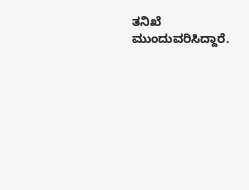ತನಿಖೆ ಮುಂದುವರಿಸಿದ್ದಾರೆ.